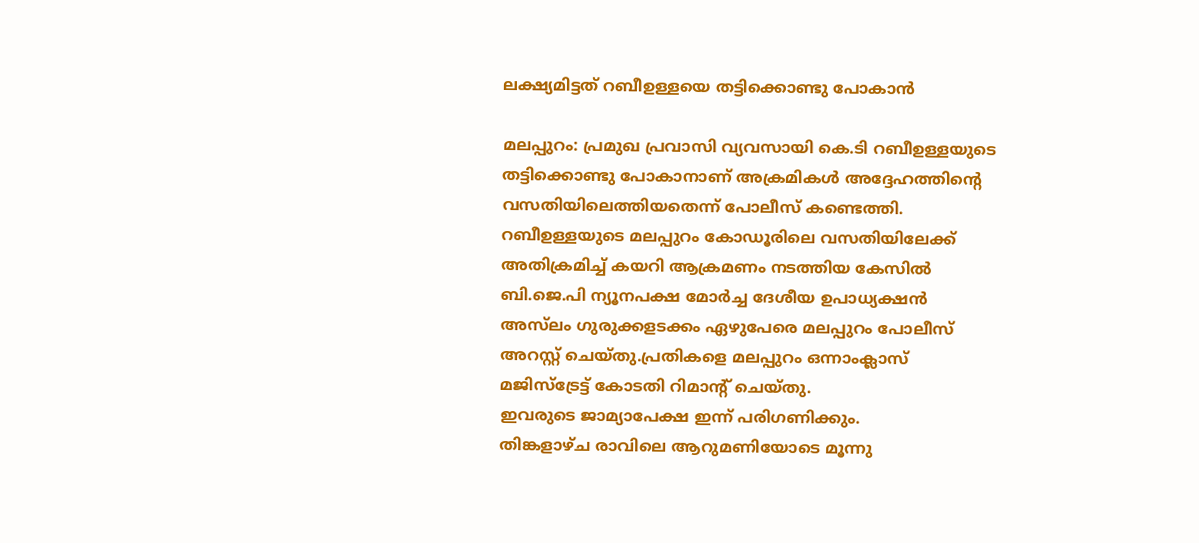ലക്ഷ്യമിട്ടത് റബീഉള്ളയെ തട്ടിക്കൊണ്ടു പോകാന്‍

മലപ്പുറം: പ്രമുഖ പ്രവാസി വ്യവസായി കെ.ടി റബീഉള്ളയുടെ തട്ടിക്കൊണ്ടു പോകാനാണ് അക്രമികള്‍ അദ്ദേഹത്തിന്റെ വസതിയിലെത്തിയതെന്ന് പോലീസ് കണ്ടെത്തി.
റബീഉള്ളയുടെ മലപ്പുറം കോഡൂരിലെ വസതിയിലേക്ക് അതിക്രമിച്ച് കയറി ആക്രമണം നടത്തിയ കേസില്‍ ബി.ജെ.പി ന്യൂനപക്ഷ മോര്‍ച്ച ദേശീയ ഉപാധ്യക്ഷന്‍ അസ്‌ലം ഗുരുക്കളടക്കം ഏഴുപേരെ മലപ്പുറം പോലീസ് അറസ്റ്റ് ചെയ്തു.പ്രതികളെ മലപ്പുറം ഒന്നാംക്ലാസ് മജിസ്‌ട്രേട്ട് കോടതി റിമാന്റ് ചെയ്തു.
ഇവരുടെ ജാമ്യാപേക്ഷ ഇന്ന് പരിഗണിക്കും.
തിങ്കളാഴ്ച രാവിലെ ആറുമണിയോടെ മൂന്നു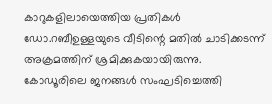കാറുകളിലായെത്തിയ പ്രതികള്‍ ഡോ.റബീഉള്ളയുടെ വീടിന്റെ മതില്‍ ചാടിക്കടന്ന് അക്രമത്തിന് ശ്രമിക്കുകയായിരുന്നു. കോഡൂരിലെ ജനങ്ങള്‍ സംഘടിച്ചെത്തി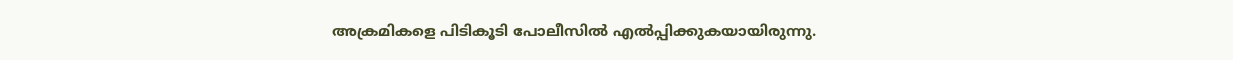അക്രമികളെ പിടികൂടി പോലീസില്‍ എല്‍പ്പിക്കുകയായിരുന്നു.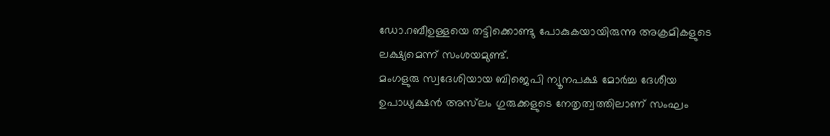ഡോ.റബീഉള്ളയെ തട്ടിക്കൊണ്ടു പോകുകയായിരുന്നു അക്രമികളുടെ ലക്ഷ്യമെന്ന് സംശയമുണ്ട്.
മംഗളുരു സ്വദേശിയായ ബിജെപി ന്യൂനപക്ഷ മോര്‍ച്ച ദേശീയ ഉപാധ്യക്ഷന്‍ അസ്‌ലം ഗുരുക്കളുടെ നേതൃത്വത്തിലാണ് സംഘം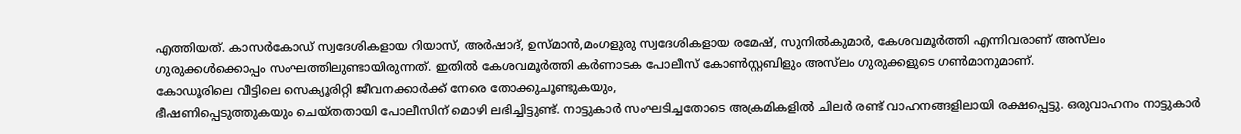എത്തിയത്. കാസര്‍കോഡ് സ്വദേശികളായ റിയാസ്, അര്‍ഷാദ്, ഉസ്മാന്‍,മംഗളുരു സ്വദേശികളായ രമേഷ്, സുനില്‍കുമാര്‍, കേശവമൂര്‍ത്തി എന്നിവരാണ് അസ്‌ലം ഗുരുക്കള്‍ക്കൊപ്പം സംഘത്തിലുണ്ടായിരുന്നത്. ഇതില്‍ കേശവമൂര്‍ത്തി കര്‍ണാടക പോലീസ് കോണ്‍സ്റ്റബിളും അസ്‌ലം ഗുരുക്കളുടെ ഗണ്‍മാനുമാണ്.
കോഡൂരിലെ വീട്ടിലെ സെക്യൂരിറ്റി ജീവനക്കാര്‍ക്ക് നേരെ തോക്കുചൂണ്ടുകയും,
ഭീഷണിപ്പെടുത്തുകയും ചെയ്തതായി പോലീസിന് മൊഴി ലഭിച്ചിട്ടുണ്ട്. നാട്ടുകാര്‍ സംഘടിച്ചതോടെ അക്രമികളില്‍ ചിലര്‍ രണ്ട് വാഹനങ്ങളിലായി രക്ഷപ്പെട്ടു. ഒരുവാഹനം നാട്ടുകാര്‍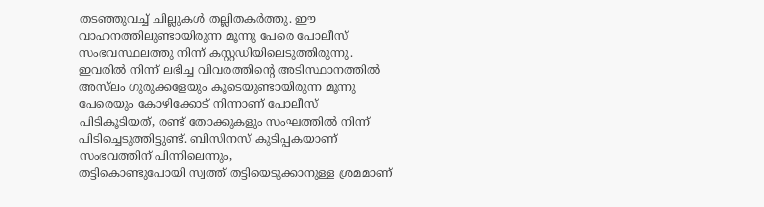തടഞ്ഞുവച്ച് ചില്ലുകള്‍ തല്ലിതകര്‍ത്തു. ഈ വാഹനത്തിലുണ്ടായിരുന്ന മൂന്നു പേരെ പോലീസ് സംഭവസ്ഥലത്തു നിന്ന് കസ്റ്റഡിയിലെടുത്തിരുന്നു. ഇവരില്‍ നിന്ന് ലഭിച്ച വിവരത്തിന്റെ അടിസ്ഥാനത്തില്‍ അസ്‌ലം ഗുരുക്കളേയും കൂടെയുണ്ടായിരുന്ന മൂന്നു പേരെയും കോഴിക്കോട് നിന്നാണ് പോലീസ്
പിടികൂടിയത്, രണ്ട് തോക്കുകളും സംഘത്തില്‍ നിന്ന്
പിടിച്ചെടുത്തിട്ടുണ്ട്. ബിസിനസ് കുടിപ്പകയാണ് സംഭവത്തിന് പിന്നിലെന്നും,
തട്ടികൊണ്ടുപോയി സ്വത്ത് തട്ടിയെടുക്കാനുള്ള ശ്രമമാണ്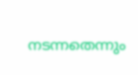നടന്നതെന്നും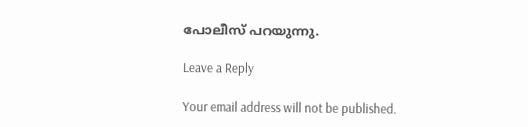പോലീസ് പറയുന്നു.

Leave a Reply

Your email address will not be published.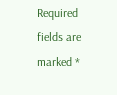Required fields are marked *